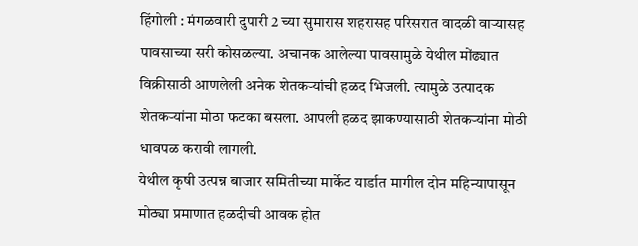हिंगोली : मंगळवारी दुपारी 2 च्या सुमारास शहरासह परिसरात वादळी वाऱ्यासह पावसाच्या सरी कोसळल्या. अचानक आलेल्या पावसामुळे येथील मोंढ्यात विक्रीसाठी आणलेली अनेक शेतकऱ्यांची हळद भिजली. त्यामुळे उत्पादक शेतकऱ्यांना मोठा फटका बसला. आपली हळद झाकण्यासाठी शेतकऱ्यांना मोठी धावपळ करावी लागली.
येथील कृषी उत्पन्न बाजार समितीच्या मार्केट यार्डात मागील दोन महिन्यापासून मोठ्या प्रमाणात हळदीची आवक होत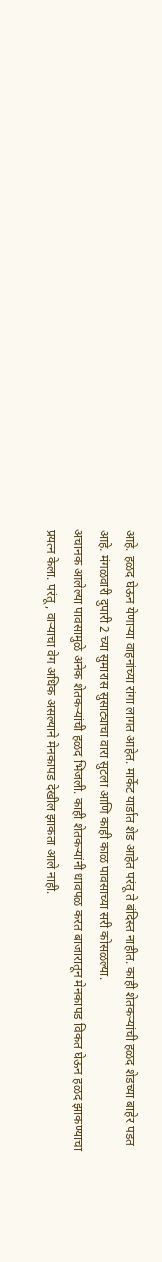आहे. हळद घेऊन येणाऱ्या वाहनांच्या रांगा लागत आहेत. मार्केट यार्डात शेड आहेत परंतू ते बंदिस्त नाहीत. काही शेतकऱ्यांची हळद शेडच्या बाहेर पडत आहे. मंगळवारी दुपारी 2 च्या सुमारास सुसाट्याचा वारा सुटला आणि काही काळ पावसाच्या सरी कोसळल्या.
अचानक आलेल्या पावसामुळे अनेक शेतकऱ्यांची हळद भिजली. काही शेतकऱ्यांनी धावपळ करत बाजारातून मेनकापड विकत घेऊन हळद झाकण्याचा प्रयत्न केला. परंतू, वाऱ्याचा वेग अधिक असल्याने मेनकापड देखील झाकता आले नाही.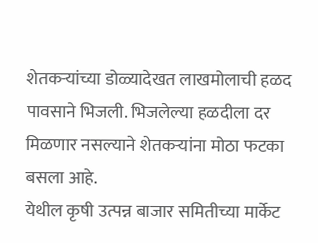शेतकऱ्यांच्या डोळ्यादेखत लाखमोलाची हळद पावसाने भिजली. भिजलेल्या हळदीला दर मिळणार नसल्याने शेतकऱ्यांना मोठा फटका बसला आहे.
येथील कृषी उत्पन्न बाजार समितीच्या मार्केट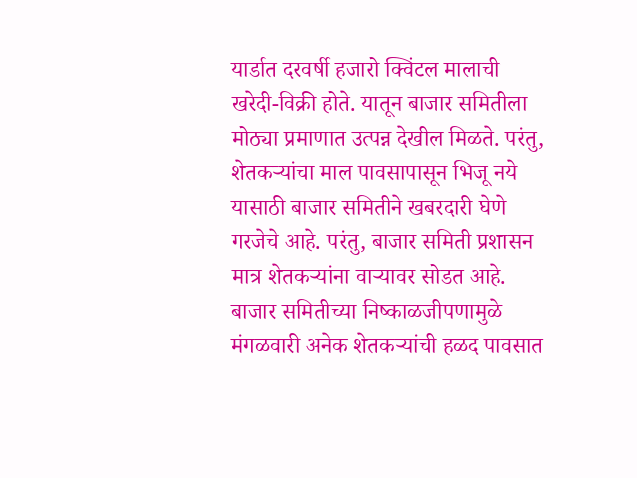यार्डात दरवर्षी हजारो क्विंटल मालाची खरेदी-विक्री होते. यातून बाजार समितीला मोठ्या प्रमाणात उत्पन्न देखील मिळते. परंतु, शेतकऱ्यांचा माल पावसापासून भिजू नये यासाठी बाजार समितीने खबरदारी घेणे गरजेचे आहे. परंतु, बाजार समिती प्रशासन मात्र शेतकऱ्यांना वाऱ्यावर सोडत आहे. बाजार समितीच्या निष्काळजीपणामुळे मंगळवारी अनेक शेतकऱ्यांची हळद पावसात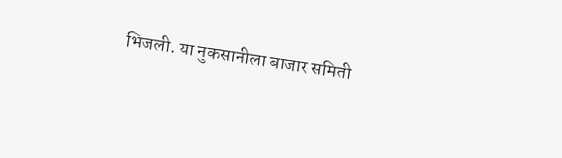भिजली. या नुकसानीला बाजार समिती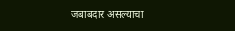जबाबदार असल्याचा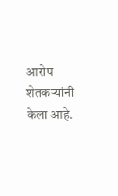आरोप शेतकऱ्यांनी केला आहे.